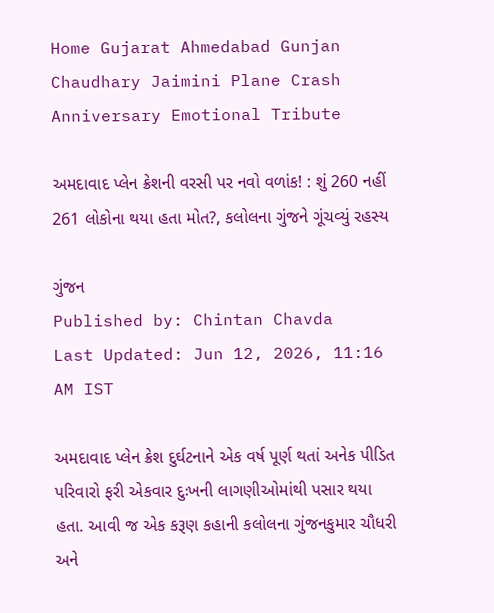Home Gujarat Ahmedabad Gunjan Chaudhary Jaimini Plane Crash Anniversary Emotional Tribute

અમદાવાદ પ્લેન ક્રેશની વરસી પર નવો વળાંક! : શું 260 નહીં 261 લોકોના થયા હતા મોત?, કલોલના ગુંજને ગૂંચવ્યું રહસ્ય

ગુંજન
Published by: Chintan Chavda
Last Updated: Jun 12, 2026, 11:16 AM IST

અમદાવાદ પ્લેન ક્રેશ દુર્ઘટનાને એક વર્ષ પૂર્ણ થતાં અનેક પીડિત પરિવારો ફરી એકવાર દુઃખની લાગણીઓમાંથી પસાર થયા હતા. આવી જ એક કરૂણ કહાની કલોલના ગુંજનકુમાર ચૌધરી અને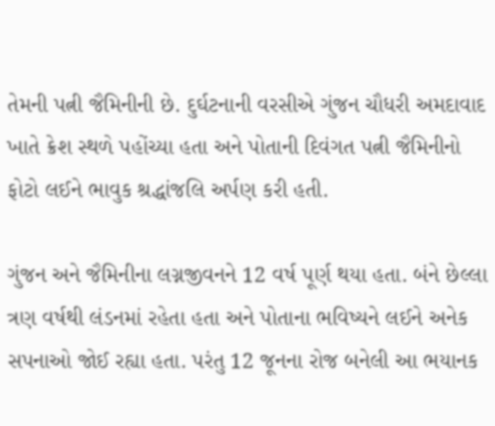તેમની પત્ની જૈમિનીની છે. દુર્ઘટનાની વરસીએ ગુંજન ચૌધરી અમદાવાદ ખાતે ક્રેશ સ્થળે પહોંચ્યા હતા અને પોતાની દિવંગત પત્ની જૈમિનીનો ફોટો લઈને ભાવુક શ્રદ્ધાંજલિ અર્પણ કરી હતી.

ગુંજન અને જૈમિનીના લગ્નજીવનને 12 વર્ષ પૂર્ણ થયા હતા. બંને છેલ્લા ત્રણ વર્ષથી લંડનમાં રહેતા હતા અને પોતાના ભવિષ્યને લઈને અનેક સપનાઓ જોઈ રહ્યા હતા. પરંતુ 12 જૂનના રોજ બનેલી આ ભયાનક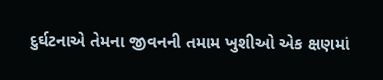દુર્ઘટનાએ તેમના જીવનની તમામ ખુશીઓ એક ક્ષણમાં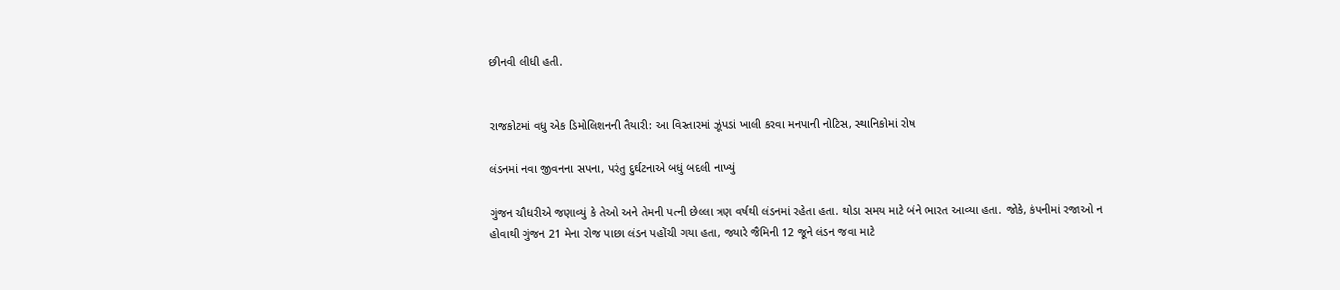છીનવી લીધી હતી.


રાજકોટમાં વધુ એક ડિમોલિશનની તૈયારી: આ વિસ્તારમાં ઝૂંપડાં ખાલી કરવા મનપાની નોટિસ, સ્થાનિકોમાં રોષ

લંડનમાં નવા જીવનના સપના, પરંતુ દુર્ઘટનાએ બધું બદલી નાખ્યું

ગુંજન ચૌધરીએ જણાવ્યું કે તેઓ અને તેમની પત્ની છેલ્લા ત્રણ વર્ષથી લંડનમાં રહેતા હતા. થોડા સમય માટે બંને ભારત આવ્યા હતા. જોકે, કંપનીમાં રજાઓ ન હોવાથી ગુંજન 21 મેના રોજ પાછા લંડન પહોંચી ગયા હતા, જ્યારે જૈમિની 12 જૂને લંડન જવા માટે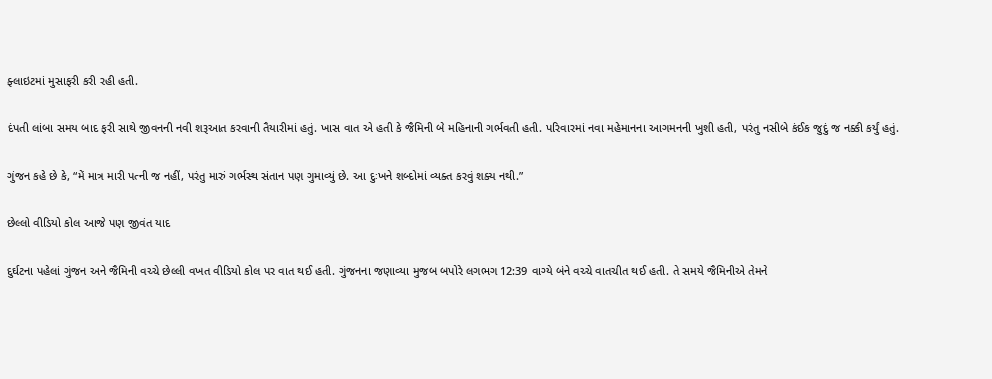ફ્લાઇટમાં મુસાફરી કરી રહી હતી.

દંપતી લાંબા સમય બાદ ફરી સાથે જીવનની નવી શરૂઆત કરવાની તૈયારીમાં હતું. ખાસ વાત એ હતી કે જૈમિની બે મહિનાની ગર્ભવતી હતી. પરિવારમાં નવા મહેમાનના આગમનની ખુશી હતી, પરંતુ નસીબે કંઈક જુદું જ નક્કી કર્યું હતું.

ગુંજન કહે છે કે, “મેં માત્ર મારી પત્ની જ નહીં, પરંતુ મારું ગર્ભસ્થ સંતાન પણ ગુમાવ્યું છે. આ દુઃખને શબ્દોમાં વ્યક્ત કરવું શક્ય નથી.”

છેલ્લો વીડિયો કોલ આજે પણ જીવંત યાદ

દુર્ઘટના પહેલાં ગુંજન અને જૈમિની વચ્ચે છેલ્લી વખત વીડિયો કોલ પર વાત થઈ હતી. ગુંજનના જણાવ્યા મુજબ બપોરે લગભગ 12:39 વાગ્યે બંને વચ્ચે વાતચીત થઈ હતી. તે સમયે જૈમિનીએ તેમને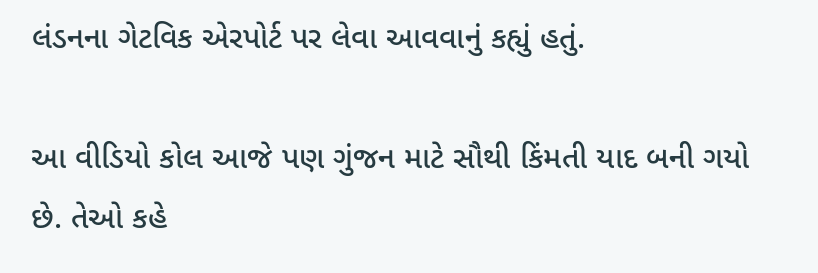લંડનના ગેટવિક એરપોર્ટ પર લેવા આવવાનું કહ્યું હતું.

આ વીડિયો કોલ આજે પણ ગુંજન માટે સૌથી કિંમતી યાદ બની ગયો છે. તેઓ કહે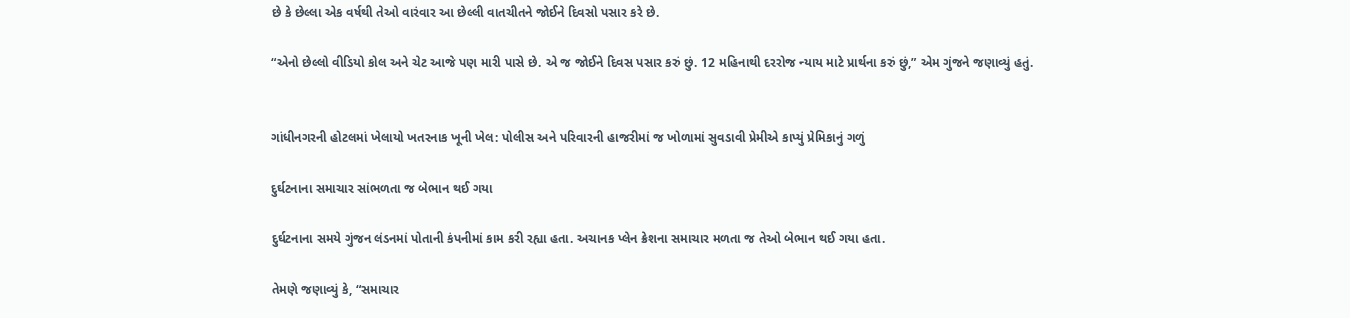છે કે છેલ્લા એક વર્ષથી તેઓ વારંવાર આ છેલ્લી વાતચીતને જોઈને દિવસો પસાર કરે છે.

“એનો છેલ્લો વીડિયો કોલ અને ચેટ આજે પણ મારી પાસે છે. એ જ જોઈને દિવસ પસાર કરું છું. 12 મહિનાથી દરરોજ ન્યાય માટે પ્રાર્થના કરું છું,” એમ ગુંજને જણાવ્યું હતું.


ગાંધીનગરની હોટલમાં ખેલાયો ખતરનાક ખૂની ખેલ: પોલીસ અને પરિવારની હાજરીમાં જ ખોળામાં સુવડાવી પ્રેમીએ કાપ્યું પ્રેમિકાનું ગળું

દુર્ઘટનાના સમાચાર સાંભળતા જ બેભાન થઈ ગયા

દુર્ઘટનાના સમયે ગુંજન લંડનમાં પોતાની કંપનીમાં કામ કરી રહ્યા હતા. અચાનક પ્લેન ક્રેશના સમાચાર મળતા જ તેઓ બેભાન થઈ ગયા હતા.

તેમણે જણાવ્યું કે, “સમાચાર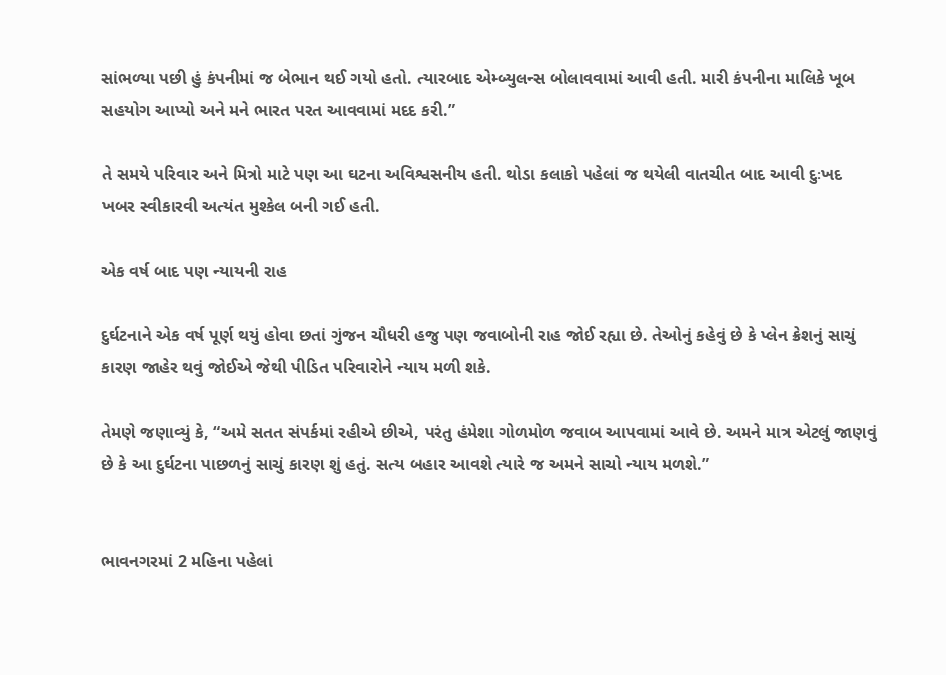સાંભળ્યા પછી હું કંપનીમાં જ બેભાન થઈ ગયો હતો. ત્યારબાદ એમ્બ્યુલન્સ બોલાવવામાં આવી હતી. મારી કંપનીના માલિકે ખૂબ સહયોગ આપ્યો અને મને ભારત પરત આવવામાં મદદ કરી.”

તે સમયે પરિવાર અને મિત્રો માટે પણ આ ઘટના અવિશ્વસનીય હતી. થોડા કલાકો પહેલાં જ થયેલી વાતચીત બાદ આવી દુઃખદ ખબર સ્વીકારવી અત્યંત મુશ્કેલ બની ગઈ હતી.

એક વર્ષ બાદ પણ ન્યાયની રાહ

દુર્ઘટનાને એક વર્ષ પૂર્ણ થયું હોવા છતાં ગુંજન ચૌધરી હજુ પણ જવાબોની રાહ જોઈ રહ્યા છે. તેઓનું કહેવું છે કે પ્લેન ક્રેશનું સાચું કારણ જાહેર થવું જોઈએ જેથી પીડિત પરિવારોને ન્યાય મળી શકે.

તેમણે જણાવ્યું કે, “અમે સતત સંપર્કમાં રહીએ છીએ, પરંતુ હંમેશા ગોળમોળ જવાબ આપવામાં આવે છે. અમને માત્ર એટલું જાણવું છે કે આ દુર્ઘટના પાછળનું સાચું કારણ શું હતું. સત્ય બહાર આવશે ત્યારે જ અમને સાચો ન્યાય મળશે.”


ભાવનગરમાં 2 મહિના પહેલાં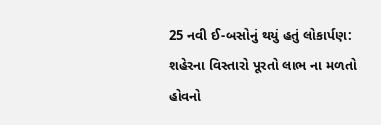25 નવી ઈ-બસોનું થયું હતું લોકાર્પણ: શહેરના વિસ્તારો પૂરતો લાભ ના મળતો હોવનો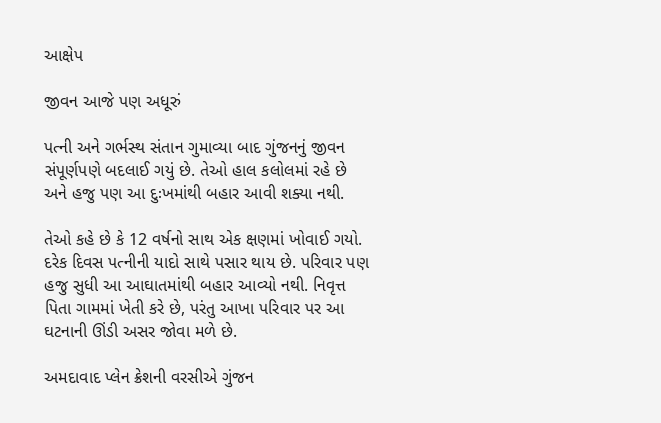આક્ષેપ

જીવન આજે પણ અધૂરું

પત્ની અને ગર્ભસ્થ સંતાન ગુમાવ્યા બાદ ગુંજનનું જીવન સંપૂર્ણપણે બદલાઈ ગયું છે. તેઓ હાલ કલોલમાં રહે છે અને હજુ પણ આ દુઃખમાંથી બહાર આવી શક્યા નથી.

તેઓ કહે છે કે 12 વર્ષનો સાથ એક ક્ષણમાં ખોવાઈ ગયો. દરેક દિવસ પત્નીની યાદો સાથે પસાર થાય છે. પરિવાર પણ હજુ સુધી આ આઘાતમાંથી બહાર આવ્યો નથી. નિવૃત્ત પિતા ગામમાં ખેતી કરે છે, પરંતુ આખા પરિવાર પર આ ઘટનાની ઊંડી અસર જોવા મળે છે.

અમદાવાદ પ્લેન ક્રેશની વરસીએ ગુંજન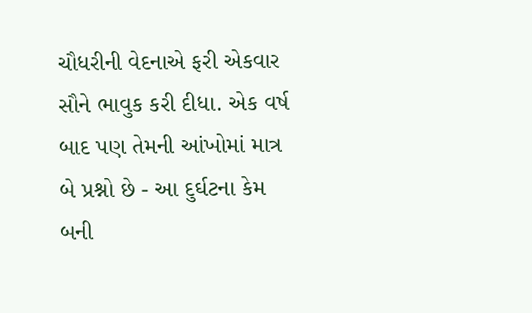ચૌધરીની વેદનાએ ફરી એકવાર સૌને ભાવુક કરી દીધા. એક વર્ષ બાદ પણ તેમની આંખોમાં માત્ર બે પ્રશ્નો છે - આ દુર્ઘટના કેમ બની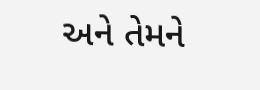અને તેમને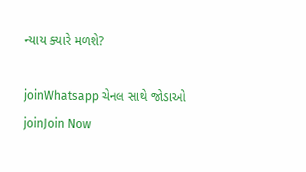ન્યાય ક્યારે મળશે?

joinWhatsapp ચેનલ સાથે જોડાઓ
joinJoin Now